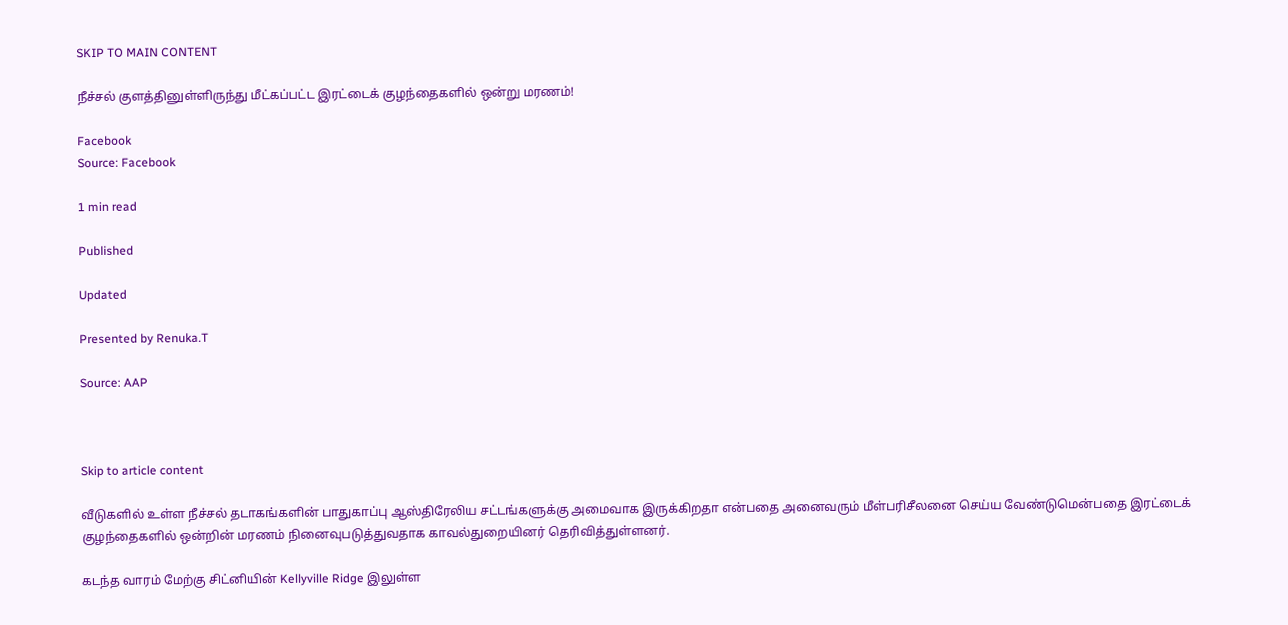SKIP TO MAIN CONTENT

நீச்சல் குளத்தினுள்ளிருந்து மீட்கப்பட்ட இரட்டைக் குழந்தைகளில் ஒன்று மரணம்!

Facebook
Source: Facebook

1 min read

Published

Updated

Presented by Renuka.T

Source: AAP



Skip to article content

வீடுகளில் உள்ள நீச்சல் தடாகங்களின் பாதுகாப்பு ஆஸ்திரேலிய சட்டங்களுக்கு அமைவாக இருக்கிறதா என்பதை அனைவரும் மீள்பரிசீலனை செய்ய வேண்டுமென்பதை இரட்டைக் குழந்தைகளில் ஒன்றின் மரணம் நினைவுபடுத்துவதாக காவல்துறையினர் தெரிவித்துள்ளனர்.

கடந்த வாரம் மேற்கு சிட்னியின் Kellyville Ridge இலுள்ள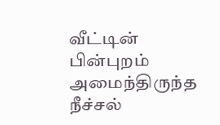வீட்டின் பின்புறம் அமைந்திருந்த நீச்சல்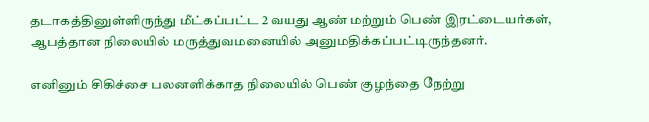தடாகத்தினுள்ளிருந்து மீட்கப்பட்ட 2 வயது ஆண் மற்றும் பெண் இரட்டையர்கள், ஆபத்தான நிலையில் மருத்துவமனையில் அனுமதிக்கப்பட்டிருந்தனர்.

எனினும் சிகிச்சை பலனளிக்காத நிலையில் பெண் குழந்தை நேற்று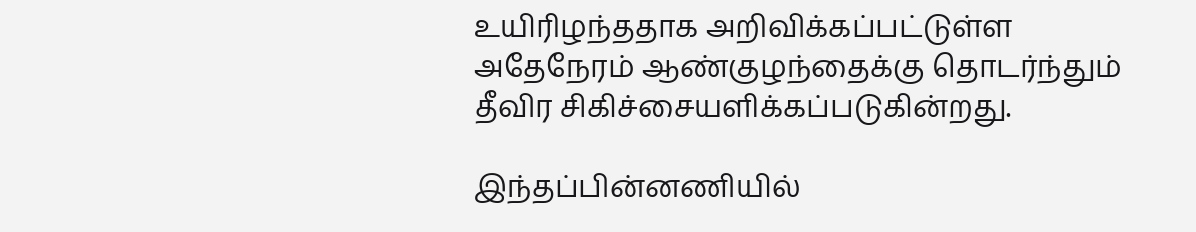உயிரிழந்ததாக அறிவிக்கப்பட்டுள்ள அதேநேரம் ஆண்குழந்தைக்கு தொடர்ந்தும் தீவிர சிகிச்சையளிக்கப்படுகின்றது.

இந்தப்பின்னணியில்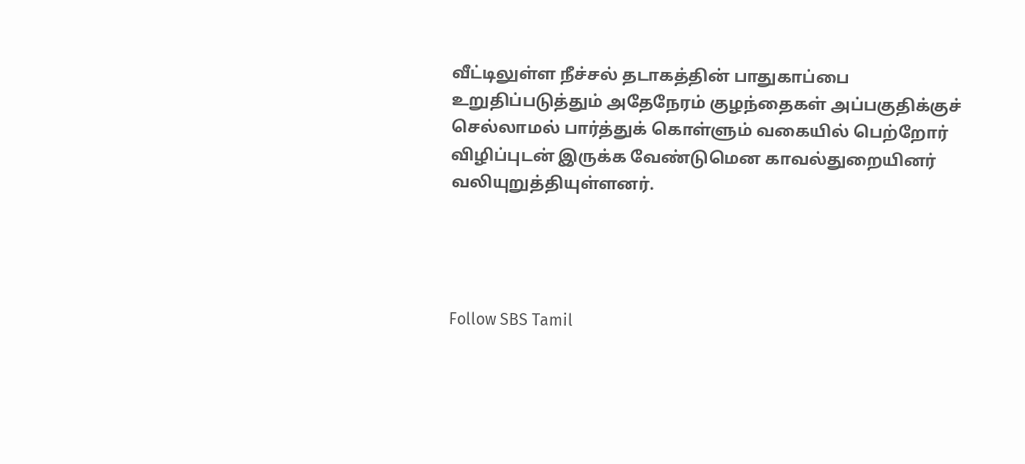வீட்டிலுள்ள நீச்சல் தடாகத்தின் பாதுகாப்பை உறுதிப்படுத்தும் அதேநேரம் குழந்தைகள் அப்பகுதிக்குச் செல்லாமல் பார்த்துக் கொள்ளும் வகையில் பெற்றோர் விழிப்புடன் இருக்க வேண்டுமென காவல்துறையினர் வலியுறுத்தியுள்ளனர்.




Follow SBS Tamil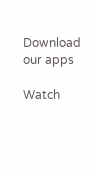Download our apps

Watch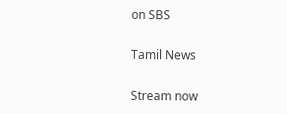on SBS

Tamil News

Stream now